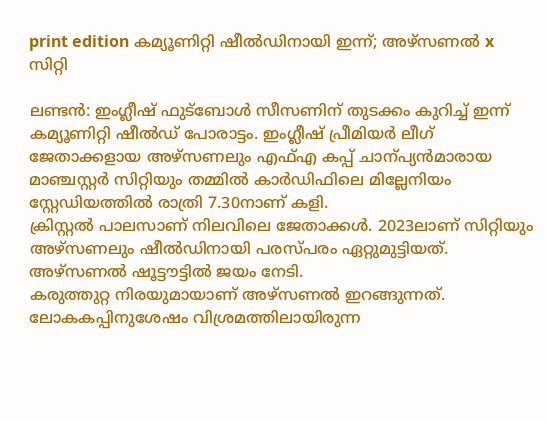print edition കമ്യൂണിറ്റി ഷീൽഡിനായി ഇന്ന്; അഴ്സണൽ x സിറ്റി

ലണ്ടൻ: ഇംഗ്ലീഷ് ഫുട്ബോൾ സീസണിന് തുടക്കം കുറിച്ച് ഇന്ന് കമ്യൂണിറ്റി ഷീൽഡ് പോരാട്ടം. ഇംഗ്ലീഷ് പ്രീമിയർ ലീഗ് ജേതാക്കളായ അഴ്സണലും എഫ്എ കപ്പ് ചാന്പ്യൻമാരായ മാഞ്ചസ്റ്റർ സിറ്റിയും തമ്മിൽ കാർഡിഫിലെ മില്ലേനിയം സ്റ്റേഡിയത്തിൽ രാത്രി 7.30നാണ് കളി.
ക്രിസ്റ്റൽ പാലസാണ് നിലവിലെ ജേതാക്കൾ. 2023ലാണ് സിറ്റിയും അഴ്സണലും ഷീൽഡിനായി പരസ്പരം ഏറ്റുമുട്ടിയത്. അഴ്സണൽ ഷൂട്ടൗട്ടിൽ ജയം നേടി.
കരുത്തുറ്റ നിരയുമായാണ് അഴ്സണൽ ഇറങ്ങുന്നത്. ലോകകപ്പിനുശേഷം വിശ്രമത്തിലായിരുന്ന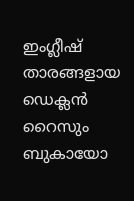ഇംഗ്ലീഷ് താരങ്ങളായ ഡെക്ലൻ റൈസും ബുകായോ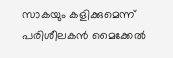സാകയും കളിക്കുമെന്ന് പരിശീലകൻ മൈക്കേൽ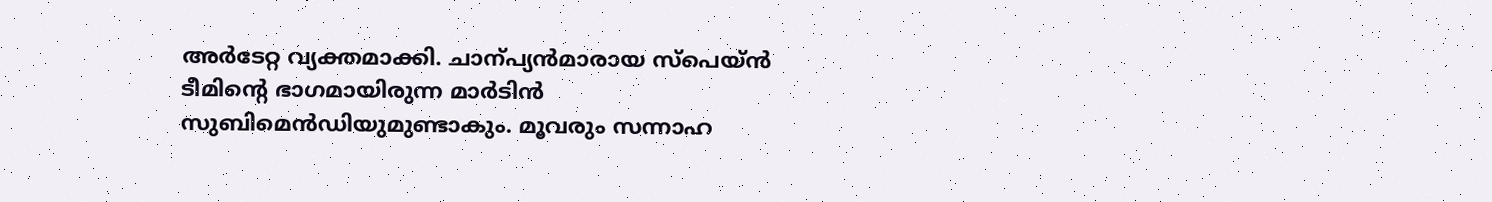അർടേറ്റ വ്യക്തമാക്കി. ചാന്പ്യൻമാരായ സ്പെയ്ൻ ടീമിന്റെ ഭാഗമായിരുന്ന മാർടിൻ സുബിമെൻഡിയുമുണ്ടാകും. മൂവരും സന്നാഹ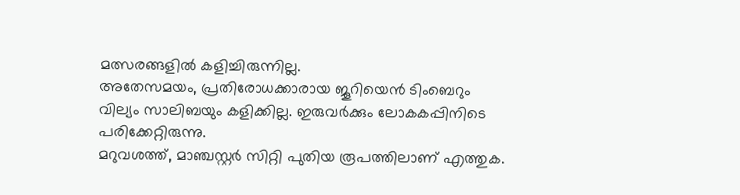മത്സരങ്ങളിൽ കളിച്ചിരുന്നില്ല.
അതേസമയം, പ്രതിരോധക്കാരായ ജൂറിയെൻ ടിംബെറും വില്യം സാലിബയും കളിക്കില്ല. ഇരുവർക്കും ലോകകപ്പിനിടെ പരിക്കേറ്റിരുന്നു.
മറുവശത്ത്, മാഞ്ചസ്റ്റർ സിറ്റി പുതിയ രൂപത്തിലാണ് എത്തുക.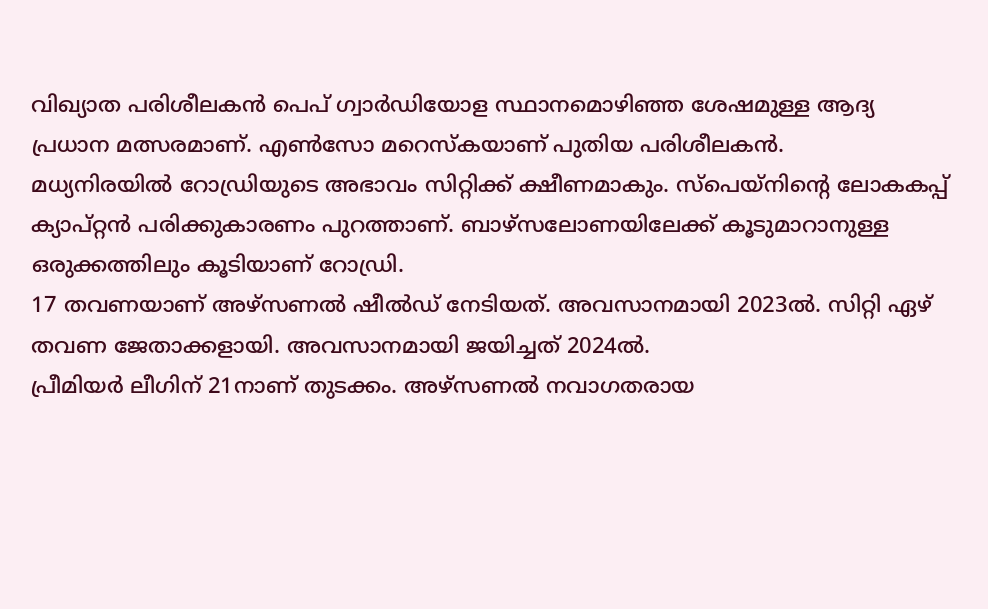വിഖ്യാത പരിശീലകൻ പെപ് ഗ്വാർഡിയോള സ്ഥാനമൊഴിഞ്ഞ ശേഷമുള്ള ആദ്യ പ്രധാന മത്സരമാണ്. എൺസോ മറെസ്കയാണ് പുതിയ പരിശീലകൻ.
മധ്യനിരയിൽ റോഡ്രിയുടെ അഭാവം സിറ്റിക്ക് ക്ഷീണമാകും. സ്പെയ്നിന്റെ ലോകകപ്പ് ക്യാപ്റ്റൻ പരിക്കുകാരണം പുറത്താണ്. ബാഴ്സലോണയിലേക്ക് കൂടുമാറാനുള്ള ഒരുക്കത്തിലും കൂടിയാണ് റോഡ്രി.
17 തവണയാണ് അഴ്സണൽ ഷീൽഡ് നേടിയത്. അവസാനമായി 2023ൽ. സിറ്റി ഏഴ് തവണ ജേതാക്കളായി. അവസാനമായി ജയിച്ചത് 2024ൽ.
പ്രീമിയർ ലീഗിന് 21നാണ് തുടക്കം. അഴ്സണൽ നവാഗതരായ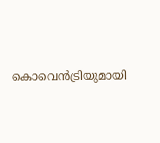കൊവെൻട്രിയുമായി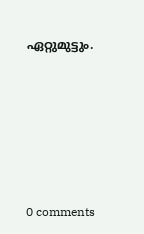ഏറ്റുമുട്ടും.










0 comments